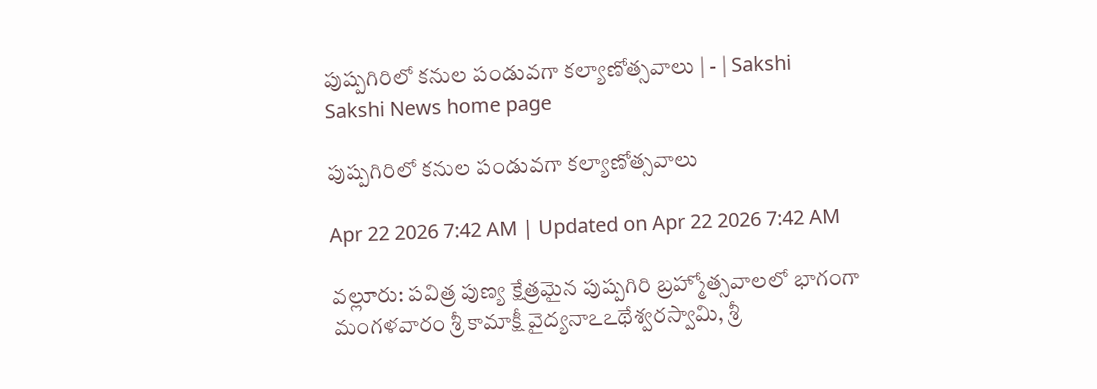పుష్పగిరిలో కనుల పండువగా కల్యాణోత్సవాలు | - | Sakshi
Sakshi News home page

పుష్పగిరిలో కనుల పండువగా కల్యాణోత్సవాలు

Apr 22 2026 7:42 AM | Updated on Apr 22 2026 7:42 AM

వల్లూరు: పవిత్ర పుణ్య క్షేత్రమైన పుష్పగిరి బ్రహ్మోత్సవాలలో భాగంగా మంగళవారం శ్రీ కామాక్షీ వైద్యనాఽఽథేశ్వరస్వామి, శ్రీ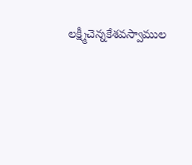లక్ష్మీచెన్నకేశవస్వాముల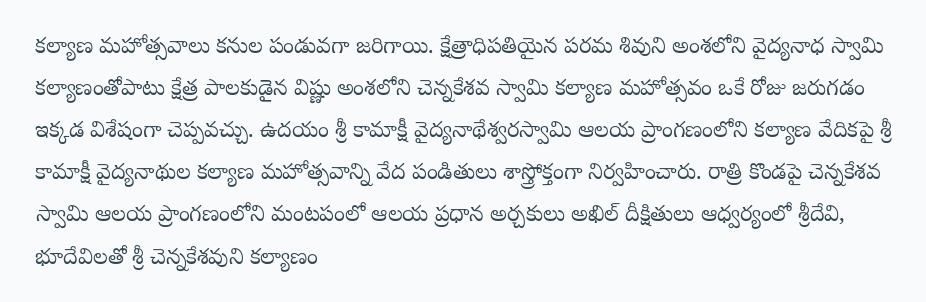కల్యాణ మహోత్సవాలు కనుల పండువగా జరిగాయి. క్షేత్రాధిపతియైన పరమ శివుని అంశలోని వైద్యనాధ స్వామి కల్యాణంతోపాటు క్షేత్ర పాలకుడైన విష్ణు అంశలోని చెన్నకేశవ స్వామి కల్యాణ మహోత్సవం ఒకే రోజు జరుగడం ఇక్కడ విశేషంగా చెప్పవచ్చు. ఉదయం శ్రీ కామాక్షీ వైద్యనాథేశ్వరస్వామి ఆలయ ప్రాంగణంలోని కల్యాణ వేదికపై శ్రీ కామాక్షీ వైద్యనాథుల కల్యాణ మహోత్సవాన్ని వేద పండితులు శాస్త్రోక్తంగా నిర్వహించారు. రాత్రి కొండపై చెన్నకేశవ స్వామి ఆలయ ప్రాంగణంలోని మంటపంలో ఆలయ ప్రధాన అర్చకులు అఖిల్‌ దీక్షితులు ఆధ్వర్యంలో శ్రీదేవి, భూదేవిలతో శ్రీ చెన్నకేశవుని కల్యాణం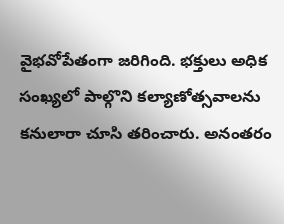వైభవోపేతంగా జరిగింది. భక్తులు అధిక సంఖ్యలో పాల్గొని కల్యాణోత్సవాలను కనులారా చూసి తరించారు. అనంతరం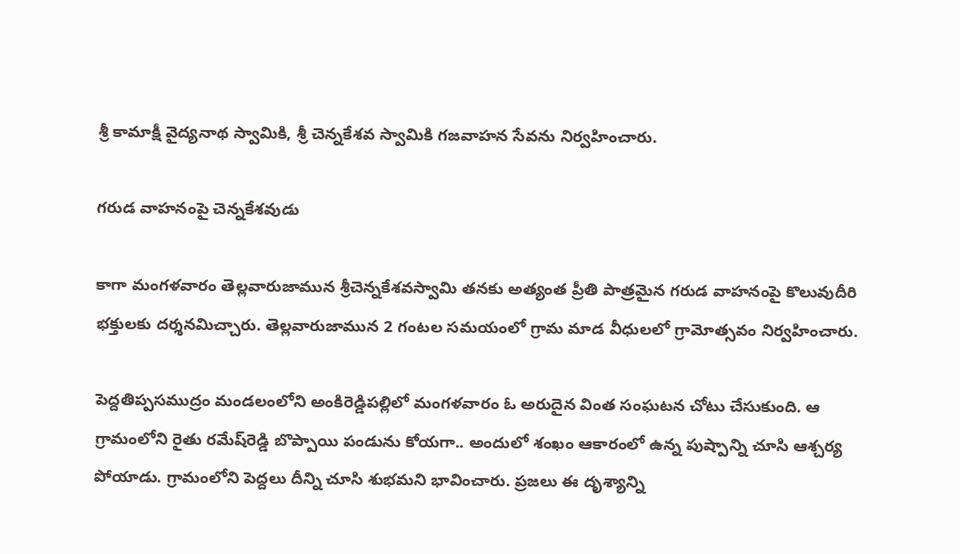శ్రీ కామాక్షీ వైద్యనాథ స్వామికి, శ్రీ చెన్నకేశవ స్వామికి గజవాహన సేవను నిర్వహించారు.

గరుడ వాహనంపై చెన్నకేశవుడు

కాగా మంగళవారం తెల్లవారుజామున శ్రీచెన్నకేశవస్వామి తనకు అత్యంత ప్రీతి పాత్రమైన గరుడ వాహనంపై కొలువుదీరి భక్తులకు దర్శనమిచ్చారు. తెల్లవారుజామున 2 గంటల సమయంలో గ్రామ మాడ వీధులలో గ్రామోత్సవం నిర్వహించారు.

పెద్దతిప్పసముద్రం మండలంలోని అంకిరెడ్డిపల్లిలో మంగళవారం ఓ అరుదైన వింత సంఘటన చోటు చేసుకుంది. ఆ గ్రామంలోని రైతు రమేష్‌రెడ్డి బొప్పాయి పండును కోయగా.. అందులో శంఖం ఆకారంలో ఉన్న పుష్పాన్ని చూసి ఆశ్చర్య పోయాడు. గ్రామంలోని పెద్దలు దీన్ని చూసి శుభమని భావించారు. ప్రజలు ఈ దృశ్యాన్ని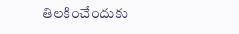తిలకించేందుకు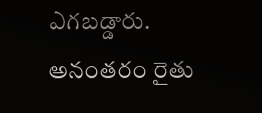ఎగబడ్డారు. అనంతరం రైతు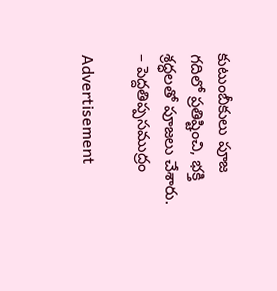కుటుంబీకులు పూజ గదిలో ప్రతిష్టించి, భక్తి శ్రద్ధలతో పూజలు చేశారు. – పెద్దతిప్పసముద్రం

Advertisement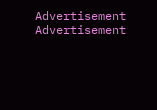Advertisement
Advertisement